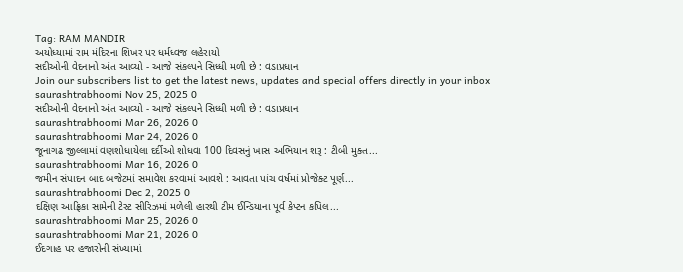Tag: RAM MANDIR
અયોધ્યામાં રામ મંદિરના શિખર પર ધર્મધ્વજ લહેરાયો
સદીઓની વેદનાનો અંત આવ્યો - આજે સંકલ્પને સિધ્ધી મળી છે : વડાપ્રધાન
Join our subscribers list to get the latest news, updates and special offers directly in your inbox
saurashtrabhoomi Nov 25, 2025 0
સદીઓની વેદનાનો અંત આવ્યો - આજે સંકલ્પને સિધ્ધી મળી છે : વડાપ્રધાન
saurashtrabhoomi Mar 26, 2026 0
saurashtrabhoomi Mar 24, 2026 0
જૂનાગઢ જીલ્લામાં વણશોધાયેલા દર્દીઓ શોધવા 100 દિવસનું ખાસ અભિયાન શરૂ : ટીબી મુક્ત...
saurashtrabhoomi Mar 16, 2026 0
જમીન સંપાદન બાદ બજેટમાં સમાવેશ કરવામાં આવશે : આવતા પાંચ વર્ષમાં પ્રોજેક્ટ પૂર્ણ...
saurashtrabhoomi Dec 2, 2025 0
દક્ષિણ આફ્રિકા સામેની ટેસ્ટ સીરિઝમાં મળેલી હારથી ટીમ ઈન્ડિયાના પૂર્વ કેપ્ટન કપિલ...
saurashtrabhoomi Mar 25, 2026 0
saurashtrabhoomi Mar 21, 2026 0
ઈદગાહ પર હજારોની સંખ્યામાં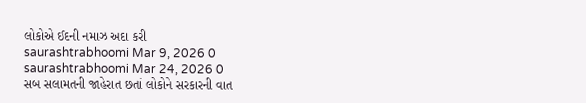લોકોએ ઈદની નમાઝ અદા કરી
saurashtrabhoomi Mar 9, 2026 0
saurashtrabhoomi Mar 24, 2026 0
સબ સલામતની જાહેરાત છતાં લોકોને સરકારની વાત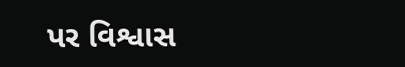પર વિશ્વાસ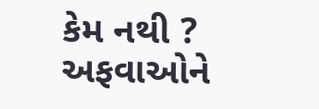કેમ નથી ? અફવાઓને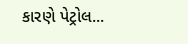કારણે પેટ્રોલ...